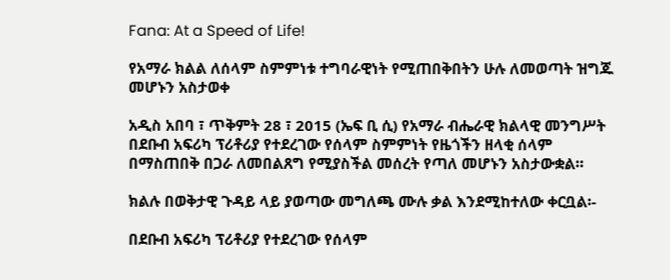Fana: At a Speed of Life!

የአማራ ክልል ለሰላም ስምምነቱ ተግባራዊነት የሚጠበቅበትን ሁሉ ለመወጣት ዝግጁ መሆኑን አስታወቀ

አዲስ አበባ ፣ ጥቅምት 28 ፣ 2015 (ኤፍ ቢ ሲ) የአማራ ብሔራዊ ክልላዊ መንግሥት በደቡብ አፍሪካ ፕሪቶሪያ የተደረገው የሰላም ስምምነት የዜጎችን ዘላቂ ሰላም በማስጠበቅ በጋራ ለመበልጸግ የሚያስችል መሰረት የጣለ መሆኑን አስታውቋል።

ክልሉ በወቅታዊ ጉዳይ ላይ ያወጣው መግለጫ ሙሉ ቃል እንደሚከተለው ቀርቧል፡-

በደቡብ አፍሪካ ፕሪቶሪያ የተደረገው የሰላም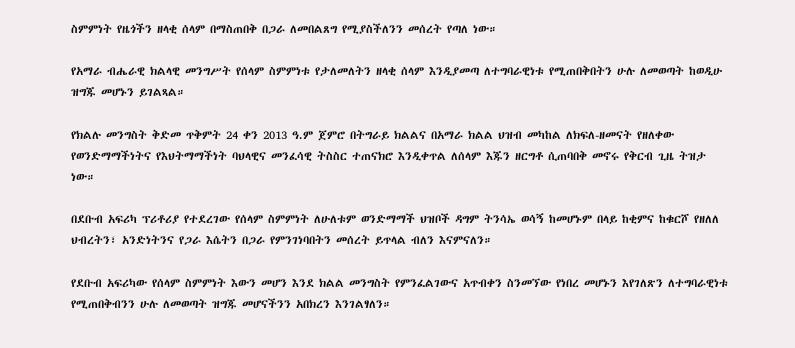ስምምነት የዜጎችን ዘላቂ ሰላም በማስጠበቅ በጋራ ለመበልጸግ የሚያስችለንን መሰረት የጣለ ነው።

የአማራ ብሔራዊ ክልላዊ መንግሥት የሰላም ስምምነቱ የታለመለትን ዘላቂ ሰላም እንዲያመጣ ለተግባራዊነቱ የሚጠበቅበትን ሁሉ ለመወጣት ከወዲሁ ዝግጁ መሆኑን ይገልጻል።

የክልሉ መንግስት ቅድመ ጥቅምት 24 ቀን 2013 ዓ.ም ጀምሮ በትግራይ ክልልና በአማራ ክልል ህዝብ መካከል ለክፍለ-ዘመናት የዘለቀው የወንድማማችነትና የእህትማማችነት ባህላዊና መንፈሳዊ ትስስር ተጠናክሮ እንዲቀጥል ለሰላም እጁን ዘርግቶ ሲጠባበቅ መኖሩ የቅርብ ጊዜ ትዝታ ነው።

በደቡብ አፍሪካ ፕሪቶሪያ የተደረገው የሰላም ስምምነት ለሁለቱም ወንድማማች ህዝቦች ዳግም ትንሳኤ ወሳኝ ከመሆኑም በላይ ከቂምና ከቁርሾ የዘለለ ህብረትን፣ አንድነትንና የጋራ እሴትን በጋራ የምንገነባበትን መሰረት ይጥላል ብለን እናምናለን።

የደቡብ አፍሪካው የሰላም ስምምነት እውን መሆን እንደ ክልል መንግስት የምንፈልገውና አጥብቀን ስንመኘው የነበረ መሆኑን እየገለጽን ለተግባራዊነቱ የሚጠበቅብንን ሁሉ ለመወጣት ዝግጁ መሆናችንን አበክረን እንገልፃለን።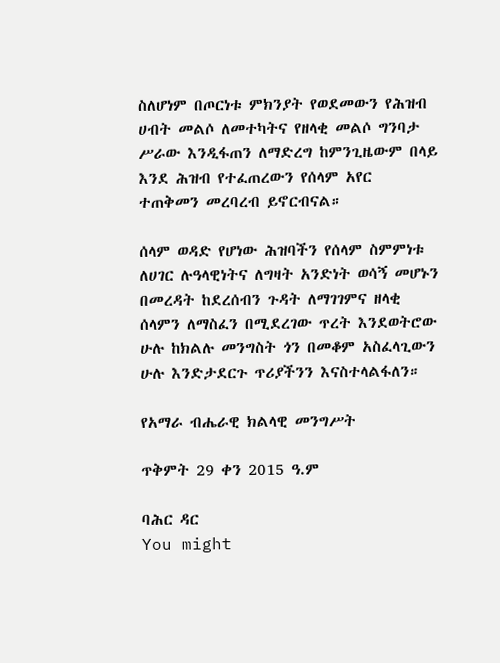ስለሆነም በጦርነቱ ምክንያት የወደመውን የሕዝብ ሀብት መልሶ ለመተካትና የዘላቂ መልሶ ግንባታ ሥራው እንዲፋጠን ለማድረግ ከምንጊዜውም በላይ እንደ ሕዝብ የተፈጠረውን የሰላም አየር ተጠቅመን መረባረብ ይኖርብናል።

ሰላም ወዳድ የሆነው ሕዝባችን የሰላም ስምምነቱ ለሀገር ሉዓላዊነትና ለግዛት አንድነት ወሳኝ መሆኑን በመረዳት ከደረሰብን ጉዳት ለማገገምና ዘላቂ ሰላምን ለማስፈን በሚደረገው ጥረት እንደወትሮው ሁሉ ከክልሉ መንግስት ጎን በመቆም አስፈላጊውን ሁሉ እንድታደርጉ ጥሪያችንን እናስተላልፋለን።

የአማራ ብሔራዊ ክልላዊ መንግሥት

ጥቅምት 29 ቀን 2015 ዓ.ም

ባሕር ዳር
You might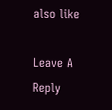also like

Leave A Reply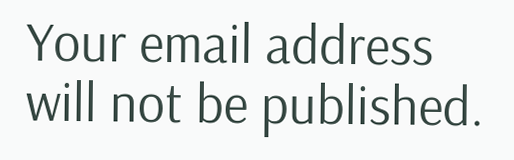Your email address will not be published.